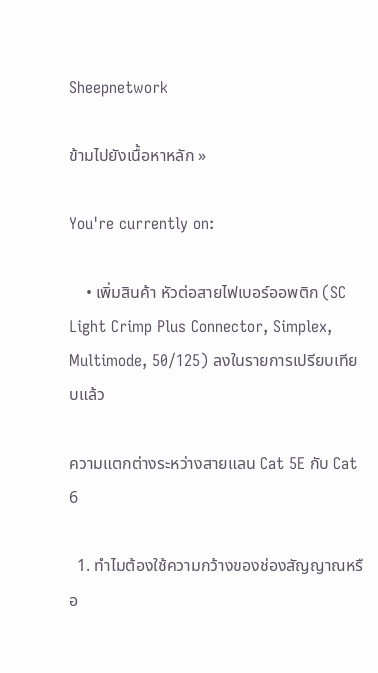Sheepnetwork

ข้ามไปยังเนื้อหาหลัก »

You're currently on:

    • เพิ่มสินค้า หัวต่อสายไฟเบอร์ออพติก (SC Light Crimp Plus Connector, Simplex, Multimode, 50/125) ลงในรายการเปรียบเทียบแล้ว

ความแตกต่างระหว่างสายแลน Cat 5E กับ Cat 6

  1. ทำไมต้องใช้ความกว้างของช่องสัญญาณหรือ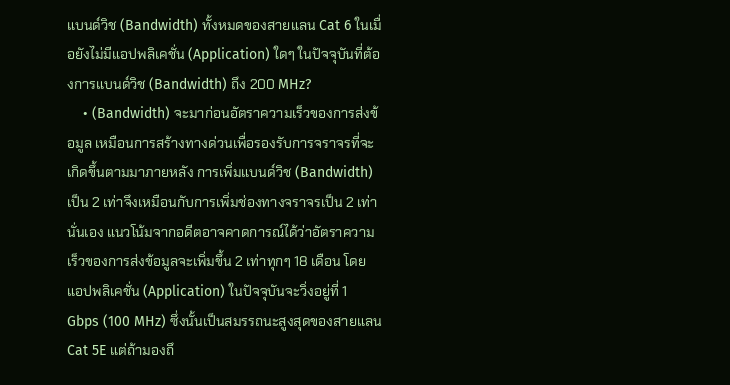แบนด์วิช (Bandwidth) ทั้งหมดของสายแลน Cat 6 ในเมื่อยังไม่มีแอปพลิเคชั่น (Application) ใดๆ ในปัจจุบันที่ต้องการแบนด์วิช (Bandwidth) ถึง 200 MHz?
    • (Bandwidth) จะมาก่อนอัตราความเร็วของการส่งข้อมูล เหมือนการสร้างทางด่วนเพื่อรองรับการจราจรที่จะเกิดขึ้นตามมาภายหลัง การเพิ่มแบนด์วิช (Bandwidth) เป็น 2 เท่าจึงเหมือนกับการเพิ่มช่องทางจราจรเป็น 2 เท่านั่นเอง แนวโน้มจากอดีตอาจคาดการณ์ได้ว่าอัตราความเร็วของการส่งข้อมูลจะเพิ่มขึ้น 2 เท่าทุกๆ 18 เดือน โดยแอปพลิเคชั่น (Application) ในปัจจุบันจะวิ่งอยู่ที่ 1 Gbps (100 MHz) ซึ่งนั้นเป็นสมรรถนะสูงสุดของสายแลน Cat 5E แต่ถ้ามองถึ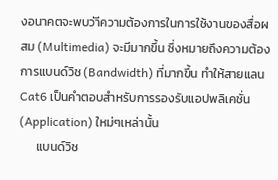งอนาคตจะพบว่าีความต้องการในการใช้งานของสื่อผสม (Multimedia) จะมีมากขึ้น ซึ่งหมายถึงความต้องการแบนด์วิช (Bandwidth) ที่มากขึ้น ทำให้สายแลน Cat6 เป็นคำตอบสำหรับการรองรับแอปพลิเคชั่น (Application) ใหม่ๆเหล่านั้น
      แบนด์วิช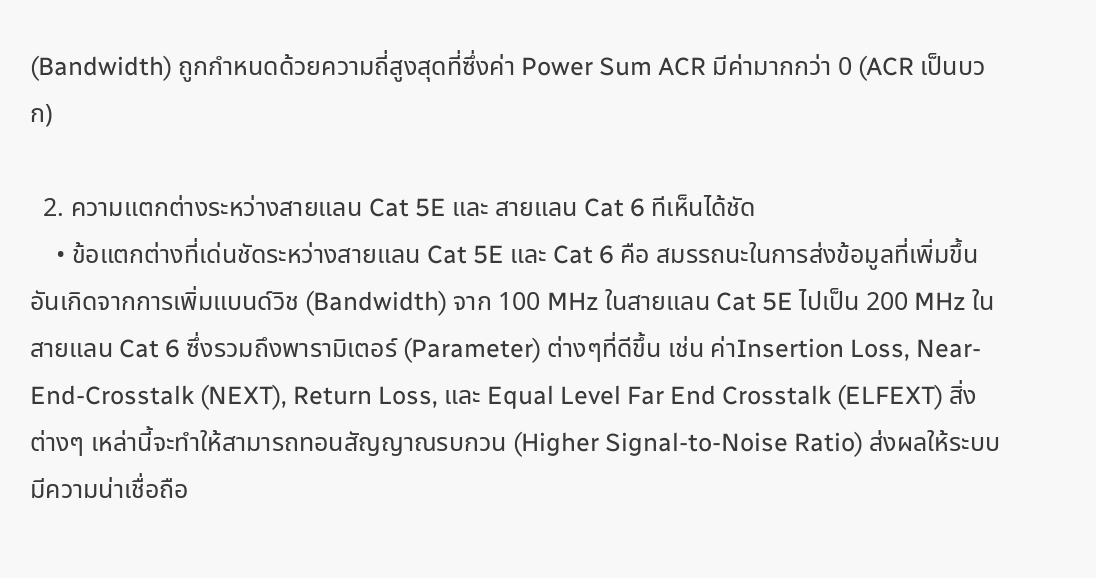(Bandwidth) ถูกกำหนดด้วยความถี่สูงสุดที่ซึ่งค่า Power Sum ACR มีค่ามากกว่า 0 (ACR เป็นบวก)

  2. ความแตกต่างระหว่างสายแลน Cat 5E และ สายแลน Cat 6 ทีเห็นได้ชัด
    • ข้อแตกต่างที่เด่นชัดระหว่างสายแลน Cat 5E และ Cat 6 คือ สมรรถนะในการส่งข้อมูลที่เพิ่มขึ้น อันเกิดจากการเพิ่มแบนด์วิช (Bandwidth) จาก 100 MHz ในสายแลน Cat 5E ไปเป็น 200 MHz ในสายแลน Cat 6 ซึ่งรวมถึงพารามิเตอร์ (Parameter) ต่างๆที่ดีขึ้น เช่น ค่าInsertion Loss, Near-End-Crosstalk (NEXT), Return Loss, และ Equal Level Far End Crosstalk (ELFEXT) สิ่งต่างๆ เหล่านี้จะทำให้สามารถทอนสัญญาณรบกวน (Higher Signal-to-Noise Ratio) ส่งผลให้ระบบมีความน่าเชื่อถือ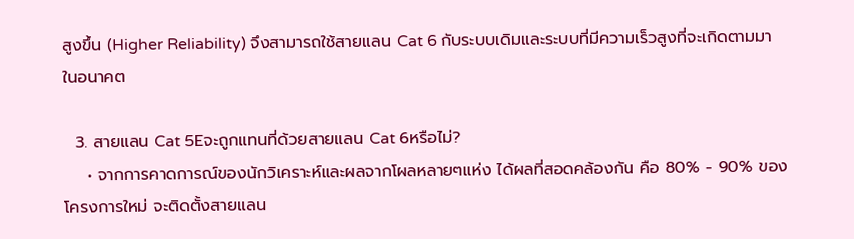สูงขึ้น (Higher Reliability) จึงสามารถใช้สายแลน Cat 6 กับระบบเดิมและระบบที่มีความเร็วสูงที่จะเกิดตามมาในอนาคต

  3. สายแลน Cat 5Eจะถูกแทนที่ด้วยสายแลน Cat 6หรือไม่?
    • จากการคาดการณ์ของนักวิเคราะห์และผลจากโผลหลายๆแห่ง ได้ผลที่สอดคล้องกัน คือ 80% - 90% ของโครงการใหม่ จะติดตั้งสายแลน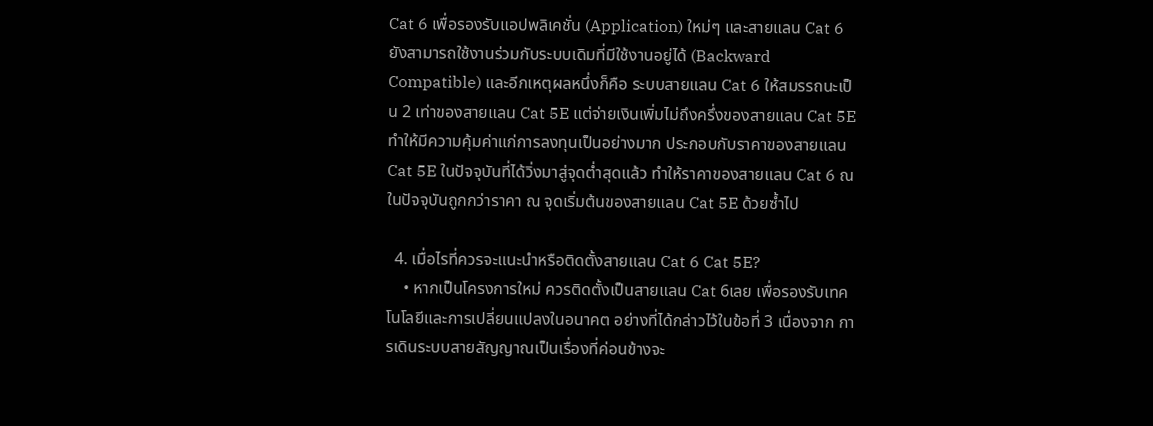Cat 6 เพื่อรองรับแอปพลิเคชั่น (Application) ใหม่ๆ และสายแลน Cat 6 ยังสามารถใช้งานร่วมกับระบบเดิมที่มีใช้งานอยู่ได้ (Backward Compatible) และอีกเหตุผลหนึ่งก็คือ ระบบสายแลน Cat 6 ให้สมรรถนะเป็น 2 เท่าของสายแลน Cat 5E แต่จ่ายเงินเพิ่มไม่ถึงครึ่งของสายแลน Cat 5E ทำให้มีความคุ้มค่าแก่การลงทุนเป็นอย่างมาก ประกอบกับราคาของสายแลน Cat 5E ในปัจจุบันที่ได้วิ่งมาสู่จุดต่ำสุดแล้ว ทำให้ราคาของสายแลน Cat 6 ณ ในปัจจุบันถูกกว่าราคา ณ จุดเริ่มต้นของสายแลน Cat 5E ด้วยซ้ำไป

  4. เมื่อไรที่ควรจะแนะนำหรือติดตั้งสายแลน Cat 6 Cat 5E?
    • หากเป็นโครงการใหม่ ควรติดตั้งเป็นสายแลน Cat 6เลย เพื่อรองรับเทคโนโลยีและการเปลี่ยนแปลงในอนาคต อย่างที่ได้กล่าวไว้ในข้อที่ 3 เนื่องจาก การเดินระบบสายสัญญาณเป็นเรื่องที่ค่อนข้างจะ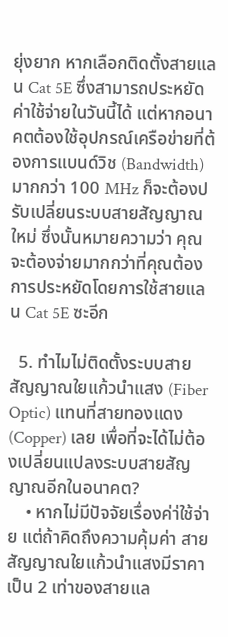ยุ่งยาก หากเลือกติดตั้งสายแลน Cat 5E ซึ่งสามารถประหยัดค่าใช้จ่ายในวันนี้ได้ แต่หากอนาคตต้องใช้อุปกรณ์เครือข่ายที่ต้องการแบนด์วิช (Bandwidth) มากกว่า 100 MHz ก็จะต้องปรับเปลี่ยนระบบสายสัญญาณใหม่ ซึ่งนั้นหมายความว่า คุณจะต้องจ่ายมากกว่าที่คุณต้องการประหยัดโดยการใช้สายแลน Cat 5E ซะอีก

  5. ทำไมไม่ติดตั้งระบบสายสัญญาณใยแก้วนำแสง (Fiber Optic) แทนที่สายทองแดง (Copper) เลย เพื่อที่จะได้ไม่ต้องเปลี่ยนแปลงระบบสายสัญญาณอีกในอนาคต?
    • หากไม่มีปัจจัยเรื่องค่า่ใช้จ่าย แต่ถ้าคิดถึงความคุ้มค่า สายสัญญาณใยแก้วนำแสงมีราคาเป็น 2 เท่าของสายแล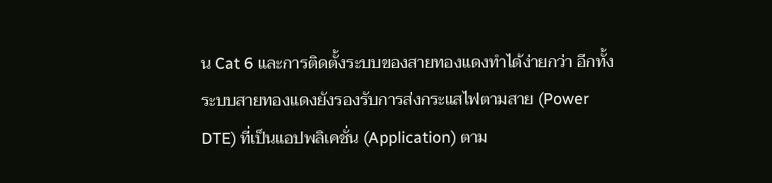น Cat 6 และการติดตั้งระบบของสายทองแดงทำได้ง่ายกว่า อีกทั้งระบบสายทองแดงยังรองรับการส่งกระแสไฟตามสาย (Power DTE) ที่เป็นแอปพลิเคชั่น (Application) ตาม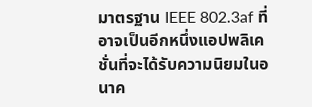มาตรฐาน IEEE 802.3af ที่อาจเป็นอีกหนึ่งแอปพลิเคชั่นที่จะได้รับความนิยมในอนาค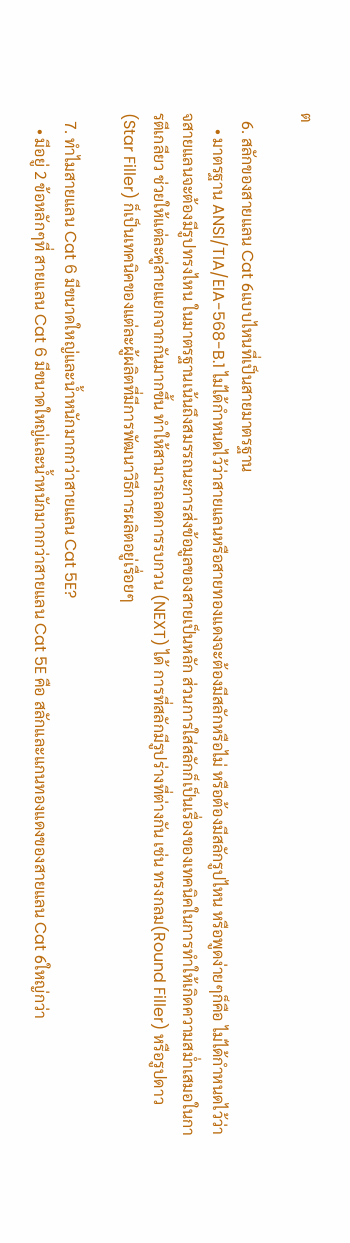ต

  6. สลักของสายแลน Cat 6แบบไหนที่เป็นสายมาตรฐาน
    • มาตรฐาน ANSI/TIA/EIA-568-B.1 ไม่ได้กำหนดไว้ว่าสายแลนหรือสายทองแดงจะต้องมีสลักหรือไม่ หรือต้องมีสลักรูปไหน หรือพูดง่ายๆก็คือ ไม่ได้กำหนดไว้ว่าจสายแลนจะต้องมีรูปทรงไหน ในมาตรฐานเน้นถึงสมรรถนะการส่งข้อมูลของสายเป็นหลัก ส่วนการใส่สลักก็เป็นเรื่องของเทคนิคในการทำให้เกิดความสม่ำเสมอในการตีเกลียว ช่วยให้แต่ละคู่สายแยกจากกันมากขึ้น ทำให้สามารถลดการรบกวน (NEXT) ได้ การที่สลักมีรูปร่างที่ต่างกัน เช่น ทรงกลม(Round Filler) หรือรูปดาว (Star Filler) ก็เป็นเทคนิคของแต่ละผู้ผลิตที่มีการพัฒนาวิธีการผลิตอยู่เรื่อยๆ

  7. ทำไมสายแลน Cat 6 มีขนาดใหญ่และน้ำหนักมากกว่าสายแลน Cat 5E?
    • มีอยู่ 2 ข้อหลักๆที่ สายแลน Cat 6 มีขนาดใหญ่และน้ำหนักมากกว่าสายแลน Cat 5E คือ สลักและแกนทองแดงของสายแลน Cat 6ใหญ่กว่า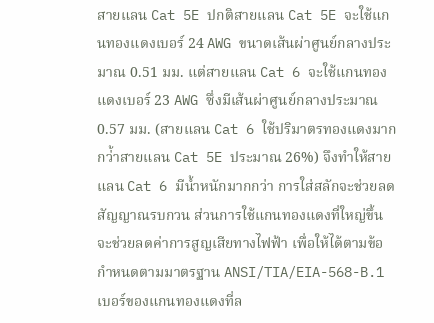สายแลน Cat 5E ปกติสายแลน Cat 5E จะใช้แกนทองแดงเบอร์ 24 AWG ขนาดเส้นผ่าศูนย์กลางประมาณ 0.51 มม. แต่สายแลน Cat 6 จะใช้แกนทองแดงเบอร์ 23 AWG ซึ่งมีเส้นผ่าศูนย์กลางประมาณ 0.57 มม. (สายแลน Cat 6 ใช้ปริมาตรทองแดงมากกว่้าสายแลน Cat 5E ประมาณ 26%) จึงทำให้สายแลน Cat 6 มีน้ำหนักมากกว่า การใส่สลักจะช่วยลดสัญญาณรบกวน ส่วนการใช้แกนทองแดงที่ใหญ่ขึ้นจะช่วยลดค่าการสูญเสียทางไฟฟ้า เพื่อให้ได้ตามข้อกำหนดตามมาตรฐาน ANSI/TIA/EIA-568-B.1 เบอร์ของแกนทองแดงที่ล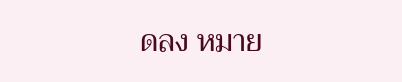ดลง หมาย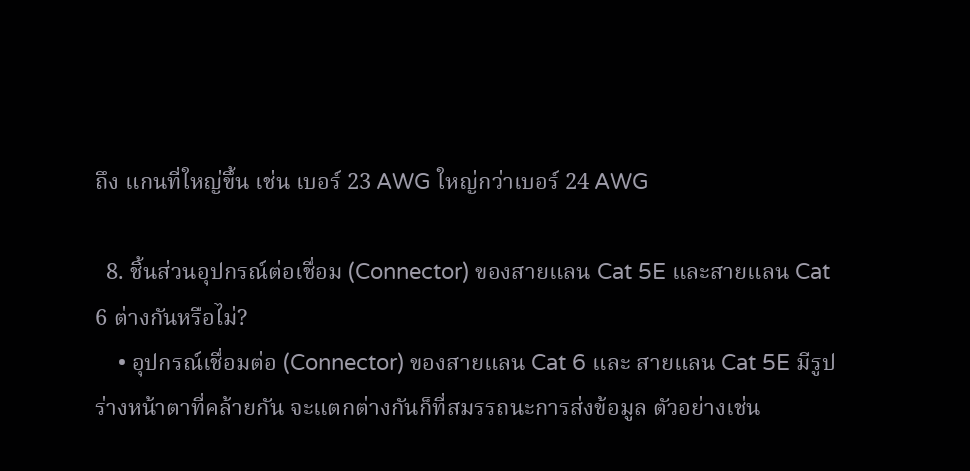ถึง แกนที่ใหญ่ขึ้น เช่น เบอร์ 23 AWG ใหญ่กว่าเบอร์ 24 AWG

  8. ชิ้นส่วนอุปกรณ์ต่อเชื่อม (Connector) ของสายแลน Cat 5E และสายแลน Cat 6 ต่างกันหรือไม่?
    • อุปกรณ์เชื่อมต่อ (Connector) ของสายแลน Cat 6 และ สายแลน Cat 5E มีรูปร่างหน้าตาที่คล้ายกัน จะแตกต่างกันก็ที่สมรรถนะการส่งข้อมูล ตัวอย่างเช่น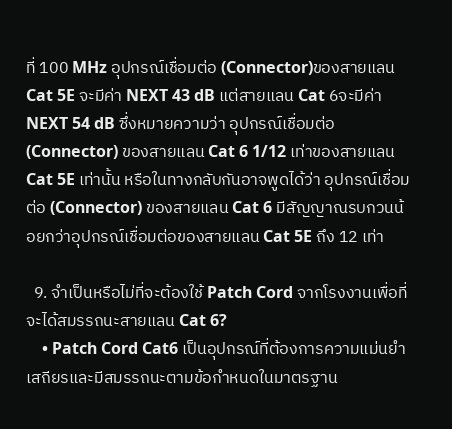ที่ 100 MHz อุปกรณ์เชื่อมต่อ (Connector)ของสายแลน Cat 5E จะมีค่า NEXT 43 dB แต่สายแลน Cat 6จะมีค่า NEXT 54 dB ซึ่งหมายความว่า อุปกรณ์เชื่อมต่อ (Connector) ของสายแลน Cat 6 1/12 เท่าของสายแลน Cat 5E เท่านั้น หรือในทางกลับกันอาจพูดได้ว่า อุปกรณ์เชื่อมต่อ (Connector) ของสายแลน Cat 6 มีสัญญาณรบกวนน้อยกว่าอุปกรณ์เชื่อมต่อของสายแลน Cat 5E ถึง 12 เท่า

  9. จำเป็นหรือไม่ที่จะต้องใช้ Patch Cord จากโรงงานเพื่อที่จะได้สมรรถนะสายแลน Cat 6?
    • Patch Cord Cat6 เป็นอุปกรณ์ที่ต้องการความแม่นยำ เสถียรและมีสมรรถนะตามข้อกำหนดในมาตรฐาน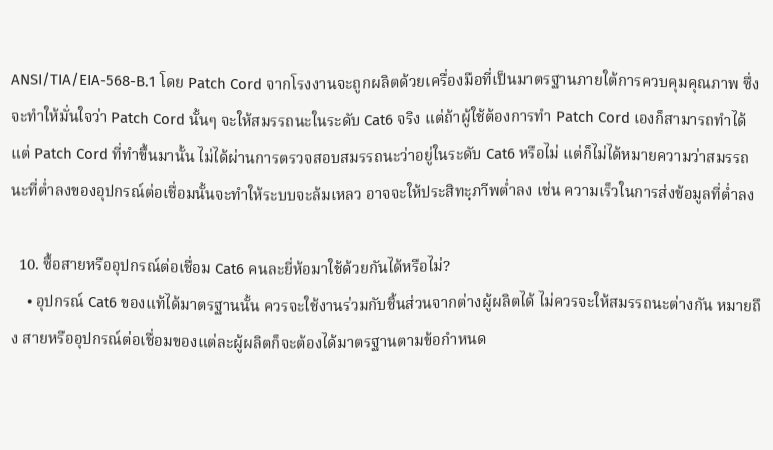ANSI/TIA/EIA-568-B.1 โดย Patch Cord จากโรงงานจะถูกผลิตด้วยเครื่องมือที่เป็นมาตรฐานภายใต้การควบคุมคุณภาพ ซึ่งจะทำให้มั่นใจว่า Patch Cord นั้นๆ จะให้สมรรถนะในระดับ Cat6 จริง แต่ถ้าผู้ใช้ต้องการทำ Patch Cord เองก็สามารถทำได้ แต่ Patch Cord ที่ทำขึ้นมานั้น ไม่ได้ผ่านการตรวจสอบสมรรถนะว่าอยู่ในระดับ Cat6 หรือไม่ แต่ก็ไม่ได้หมายความว่าสมรรถนะที่ต่ำลงของอุปกรณ์ต่อเชื่อมนั้นจะทำให้ระบบจะล้มเหลว อาจจะให้ประสิทะฺภาีพต่ำลง เช่น ความเร็วในการส่งข้อมูลที่ต่ำลง

  10. ซื้อสายหรืออุปกรณ์ต่อเชื่อม Cat6 คนละยี่ห้อมาใช้ด้วยกันได้หรือไม่?
    • อุปกรณ์ Cat6 ของแท้ได้มาตรฐานนั้น ควรจะใช้งานร่วมกับชิ้นส่วนจากต่างผู้ผลิตได้ ไม่ควรจะให้สมรรถนะต่างกัน หมายถึง สายหรืออุปกรณ์ต่อเชื่อมของแต่ละผู้ผลิตก็จะต้องได้มาตรฐานตามข้อกำหนด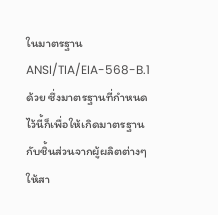ในมาตรฐาน ANSI/TIA/EIA-568-B.1ด้วย ซึ่งมาตรฐานที่กำหนดไว้นี้ก็เพื่อให้เกิดมาตรฐานกับชิ้นส่วนจากผู้ผลิตต่างๆ ให้สา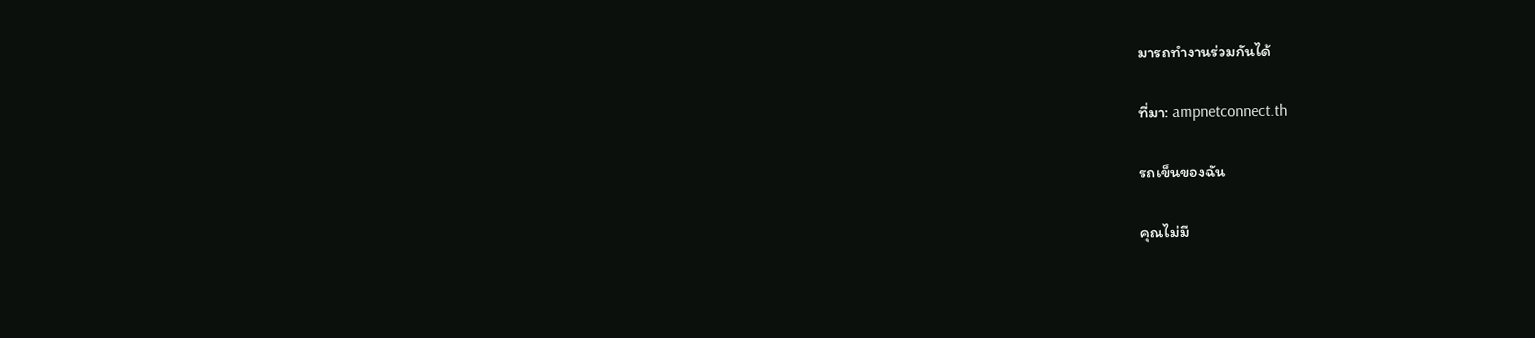มารถทำงานร่วมกันได้

ที่มา: ampnetconnect.th

รถเข็นของฉัน

คุณไม่มี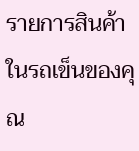รายการสินค้าในรถเข็นของคุณ